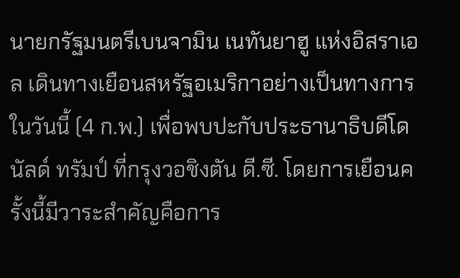นายกรัฐมนตรีเบนจามิน เนทันยาฮู แห่งอิสราเอล เดินทางเยือนสหรัฐอเมริกาอย่างเป็นทางการในวันนี้ (4 ก.พ.) เพื่อพบปะกับประธานาธิบดีโดนัลด์ ทรัมป์ ที่กรุงวอชิงตัน ดี.ซี. โดยการเยือนครั้งนี้มีวาระสำคัญคือการ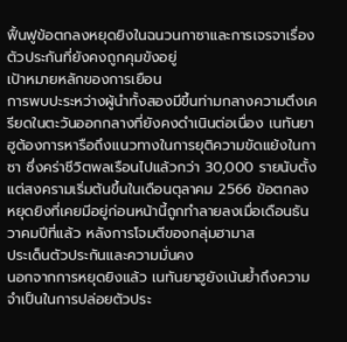ฟื้นฟูข้อตกลงหยุดยิงในฉนวนกาซาและการเจรจาเรื่องตัวประกันที่ยังคงถูกคุมขังอยู่
เป้าหมายหลักของการเยือน
การพบปะระหว่างผู้นำทั้งสองมีขึ้นท่ามกลางความตึงเครียดในตะวันออกกลางที่ยังคงดำเนินต่อเนื่อง เนทันยาฮูต้องการหารือถึงแนวทางในการยุติความขัดแย้งในกาซา ซึ่งคร่าชีวิตพลเรือนไปแล้วกว่า 30,000 รายนับตั้งแต่สงครามเริ่มต้นขึ้นในเดือนตุลาคม 2566 ข้อตกลงหยุดยิงที่เคยมีอยู่ก่อนหน้านี้ถูกทำลายลงเมื่อเดือนธันวาคมปีที่แล้ว หลังการโจมตีของกลุ่มฮามาส
ประเด็นตัวประกันและความมั่นคง
นอกจากการหยุดยิงแล้ว เนทันยาฮูยังเน้นย้ำถึงความจำเป็นในการปล่อยตัวประ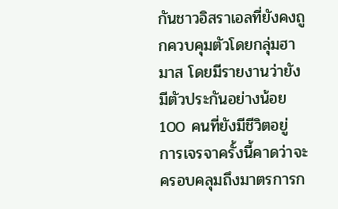กันชาวอิสราเอลที่ยังคงถูกควบคุมตัวโดยกลุ่มฮามาส โดยมีรายงานว่ายังมีตัวประกันอย่างน้อย 100 คนที่ยังมีชีวิตอยู่ การเจรจาครั้งนี้คาดว่าจะครอบคลุมถึงมาตรการก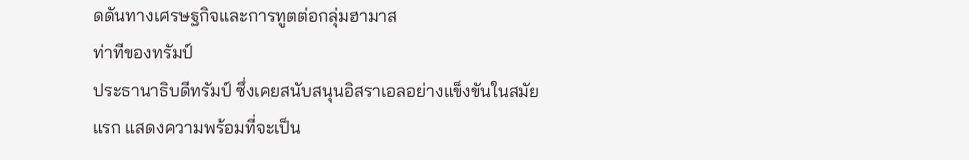ดดันทางเศรษฐกิจและการทูตต่อกลุ่มฮามาส
ท่าทีของทรัมป์
ประธานาธิบดีทรัมป์ ซึ่งเคยสนับสนุนอิสราเอลอย่างแข็งขันในสมัยแรก แสดงความพร้อมที่จะเป็น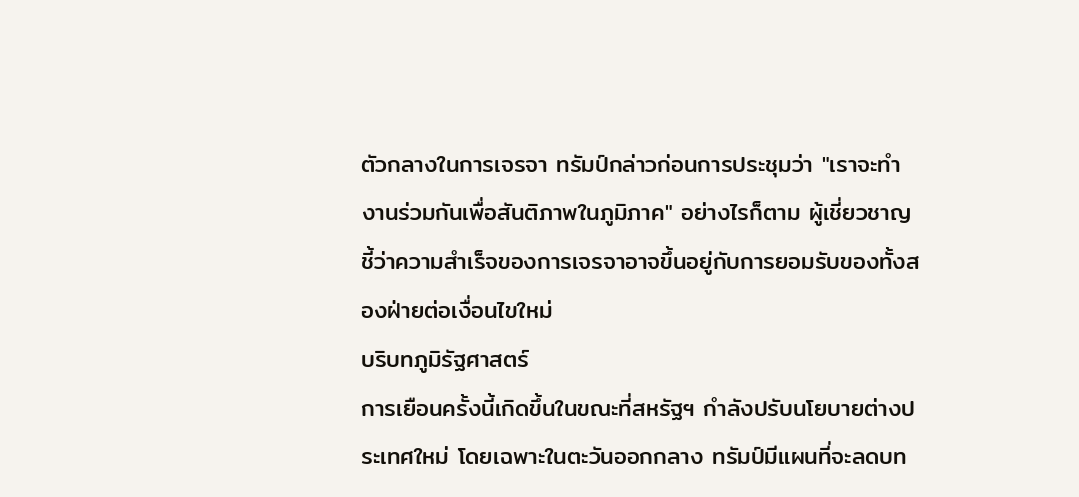ตัวกลางในการเจรจา ทรัมป์กล่าวก่อนการประชุมว่า "เราจะทำงานร่วมกันเพื่อสันติภาพในภูมิภาค" อย่างไรก็ตาม ผู้เชี่ยวชาญชี้ว่าความสำเร็จของการเจรจาอาจขึ้นอยู่กับการยอมรับของทั้งสองฝ่ายต่อเงื่อนไขใหม่
บริบทภูมิรัฐศาสตร์
การเยือนครั้งนี้เกิดขึ้นในขณะที่สหรัฐฯ กำลังปรับนโยบายต่างประเทศใหม่ โดยเฉพาะในตะวันออกกลาง ทรัมป์มีแผนที่จะลดบท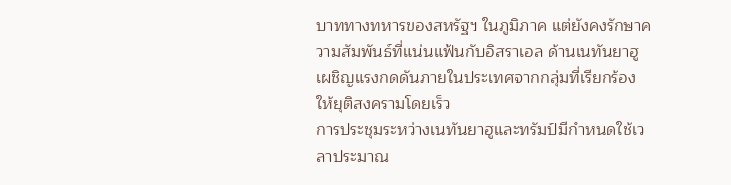บาททางทหารของสหรัฐฯ ในภูมิภาค แต่ยังคงรักษาความสัมพันธ์ที่แน่นแฟ้นกับอิสราเอล ด้านเนทันยาฮูเผชิญแรงกดดันภายในประเทศจากกลุ่มที่เรียกร้องให้ยุติสงครามโดยเร็ว
การประชุมระหว่างเนทันยาฮูและทรัมป์มีกำหนดใช้เวลาประมาณ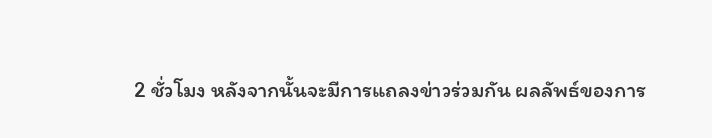2 ชั่วโมง หลังจากนั้นจะมีการแถลงข่าวร่วมกัน ผลลัพธ์ของการ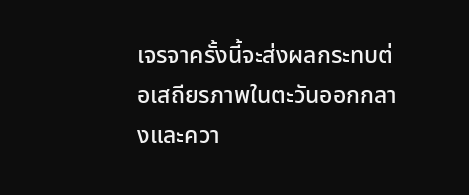เจรจาครั้งนี้จะส่งผลกระทบต่อเสถียรภาพในตะวันออกกลางและควา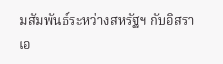มสัมพันธ์ระหว่างสหรัฐฯ กับอิสราเอ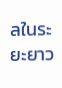ลในระยะยาว